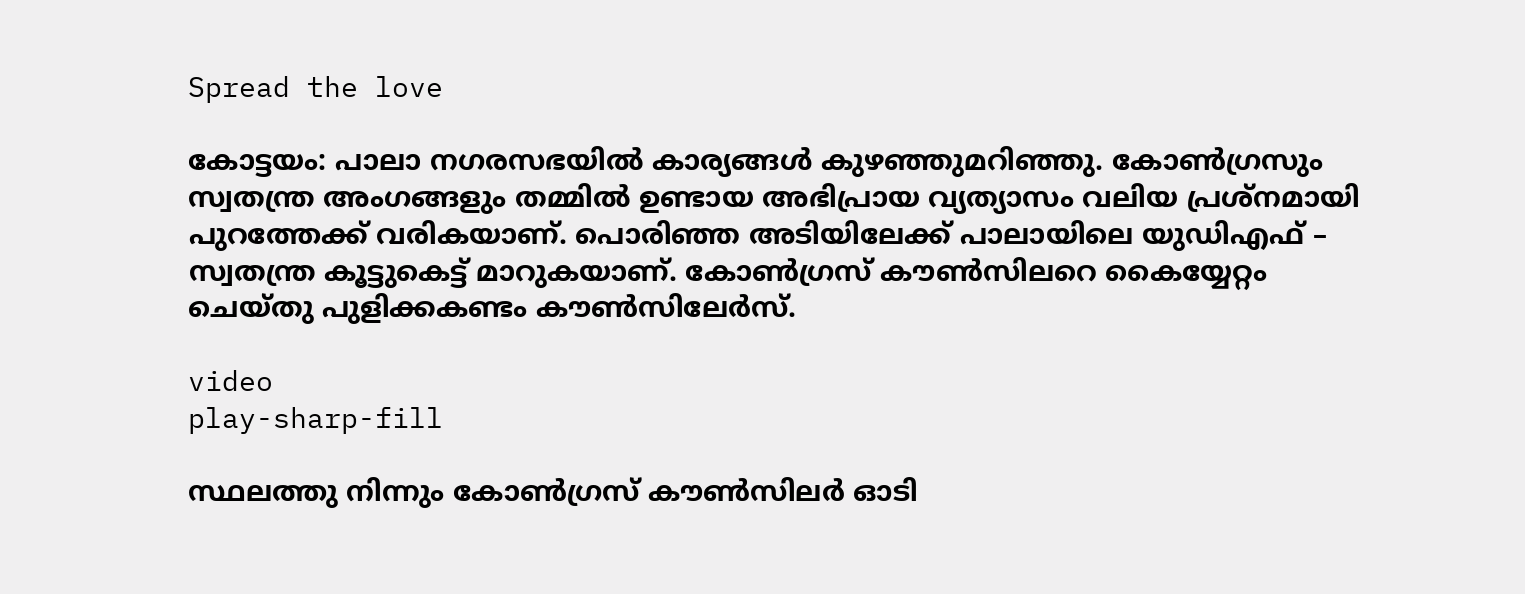Spread the love

കോട്ടയം: പാലാ നഗരസഭയിൽ കാര്യങ്ങൾ കുഴഞ്ഞുമറിഞ്ഞു. കോൺഗ്രസും
സ്വതന്ത്ര അംഗങ്ങളും തമ്മിൽ ഉണ്ടായ അഭിപ്രായ വ്യത്യാസം വലിയ പ്രശ്നമായി പുറത്തേക്ക് വരികയാണ്. പൊരിഞ്ഞ അടിയിലേക്ക് പാലായിലെ യുഡിഎഫ് – സ്വതന്ത്ര കൂട്ടുകെട്ട് മാറുകയാണ്. കോണ്‍ഗ്രസ് കൗണ്‍സിലറെ കൈയ്യേറ്റം ചെയ്തു പുളിക്കകണ്ടം കൗണ്‍സിലേർസ്.

video
play-sharp-fill

സ്ഥലത്തു നിന്നും കോണ്‍ഗ്രസ് കൗണ്‍സിലർ ഓടി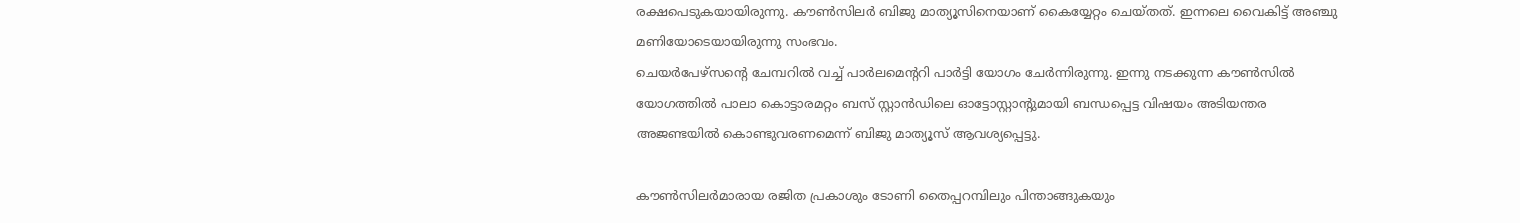രക്ഷപെടുകയായിരുന്നു. കൗണ്‍സിലർ ബിജു മാത്യൂസിനെയാണ് കൈയ്യേറ്റം ചെയ്തത്. ഇന്നലെ വൈകിട്ട് അഞ്ചു മണിയോടെയായിരുന്നു സംഭവം.
ചെയർപേഴ്സൻ്റെ ചേമ്പറില്‍ വച്ച്‌ പാർലമെന്ററി പാർട്ടി യോഗം ചേർന്നിരുന്നു. ഇന്നു നടക്കുന്ന കൗണ്‍സില്‍ യോഗത്തില്‍ പാലാ കൊട്ടാരമറ്റം ബസ് സ്റ്റാൻഡിലെ ഓട്ടോസ്റ്റാന്റുമായി ബന്ധപ്പെട്ട വിഷയം അടിയന്തര അജണ്ടയില്‍ കൊണ്ടുവരണമെന്ന് ബിജു മാത്യൂസ് ആവശ്യപ്പെട്ടു.

കൗണ്‍സിലർമാരായ രജിത പ്രകാശും ടോണി തൈപ്പറമ്പിലും പിന്താങ്ങുകയും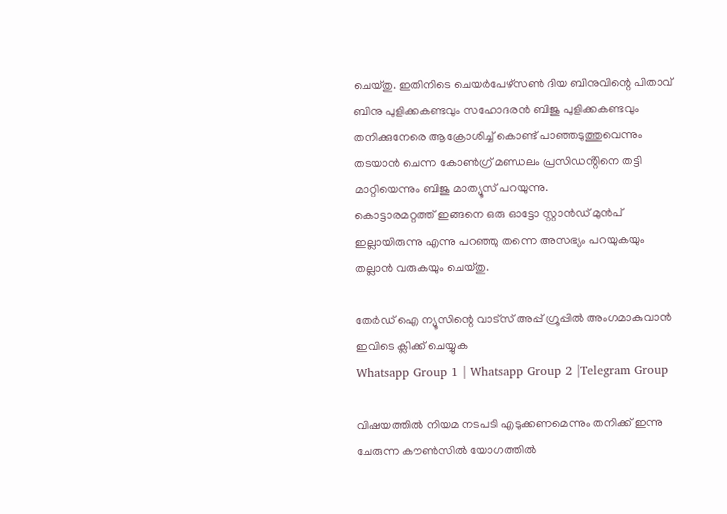ചെയ്തു. ഇതിനിടെ ചെയർപേഴ്സണ്‍ ദിയ ബിനുവിന്റെ പിതാവ് ബിനു പുളിക്കകണ്ടവും സഹോദരൻ ബിജു പുളിക്കകണ്ടവും തനിക്കുനേരെ ആക്രോശിച്ച്‌ കൊണ്ട് പാഞ്ഞടുത്തുവെന്നും തടയാൻ ചെന്ന കോണ്‍ഗ്ര് മണ്ഡലം പ്രസിഡൻ്റിനെ തട്ടി മാറ്റിയെന്നും ബിജു മാത്യൂസ് പറയുന്നു.
കൊട്ടാരമറ്റത്ത് ഇങ്ങനെ ഒരു ഓട്ടോ സ്റ്റാൻഡ് മുൻപ് ഇല്ലായിരുന്നു എന്നു പറഞ്ഞു തന്നെ അസഭ്യം പറയുകയും തല്ലാൻ വരുകയും ചെയ്തു.

തേർഡ് ഐ ന്യൂസിന്റെ വാട്സ് അപ്പ് ഗ്രൂപ്പിൽ അംഗമാകുവാൻ ഇവിടെ ക്ലിക്ക് ചെയ്യുക
Whatsapp Group 1 | Whatsapp Group 2 |Telegram Group

വിഷയത്തില്‍ നിയമ നടപടി എടുക്കണമെന്നും തനിക്ക് ഇന്നു ചേരുന്ന കൗണ്‍സില്‍ യോഗത്തില്‍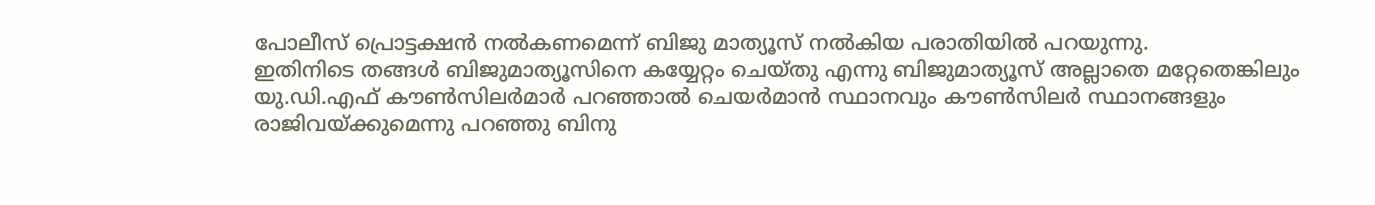പോലീസ് പ്രൊട്ടക്ഷൻ നല്‍കണമെന്ന് ബിജു മാത്യൂസ് നല്‍കിയ പരാതിയില്‍ പറയുന്നു.
ഇതിനിടെ തങ്ങള്‍ ബിജുമാത്യൂസിനെ കയ്യേറ്റം ചെയ്തു എന്നു ബിജുമാത്യൂസ് അല്ലാതെ മറ്റേതെങ്കിലും യു.ഡി.എഫ് കൗണ്‍സിലർമാർ പറഞ്ഞാല്‍ ചെയർമാൻ സ്ഥാനവും കൗണ്‍സിലർ സ്ഥാനങ്ങളും രാജിവയ്ക്കുമെന്നു പറഞ്ഞു ബിനു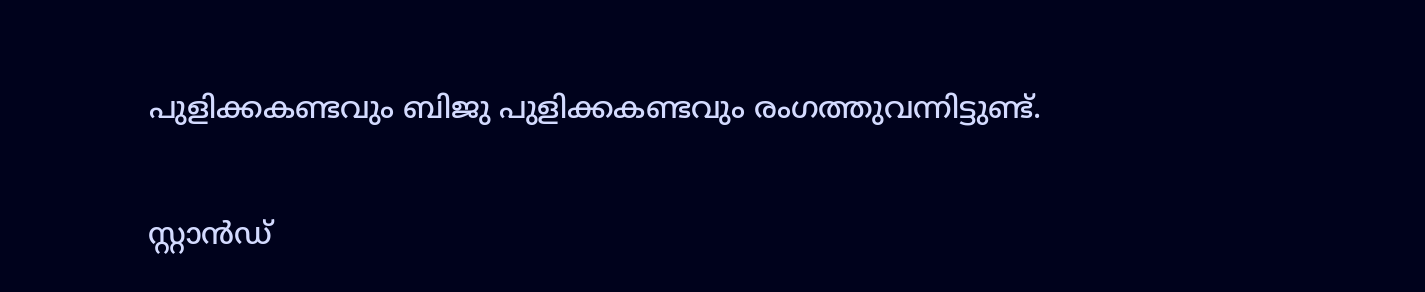പുളിക്കകണ്ടവും ബിജു പുളിക്കകണ്ടവും രംഗത്തുവന്നിട്ടുണ്ട്.

സ്റ്റാൻഡ്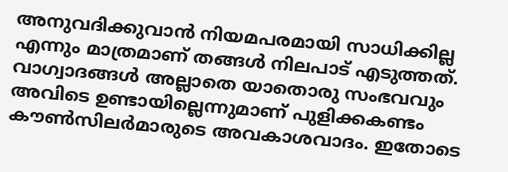അനുവദിക്കുവാൻ നിയമപരമായി സാധിക്കില്ല എന്നും മാത്രമാണ് തങ്ങള്‍ നിലപാട് എടുത്തത്. വാഗ്വാദങ്ങള്‍ അല്ലാതെ യാതൊരു സംഭവവും അവിടെ ഉണ്ടായില്ലെന്നുമാണ് പുളിക്കകണ്ടം കൗണ്‍സിലർമാരുടെ അവകാശവാദം. ഇതോടെ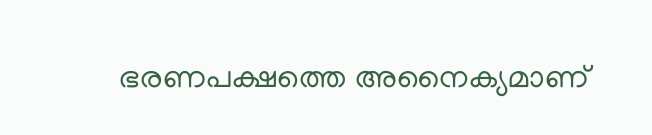ഭരണപക്ഷത്തെ അനൈക്യമാണ്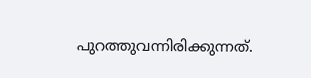പുറത്തുവന്നിരിക്കുന്നത്.